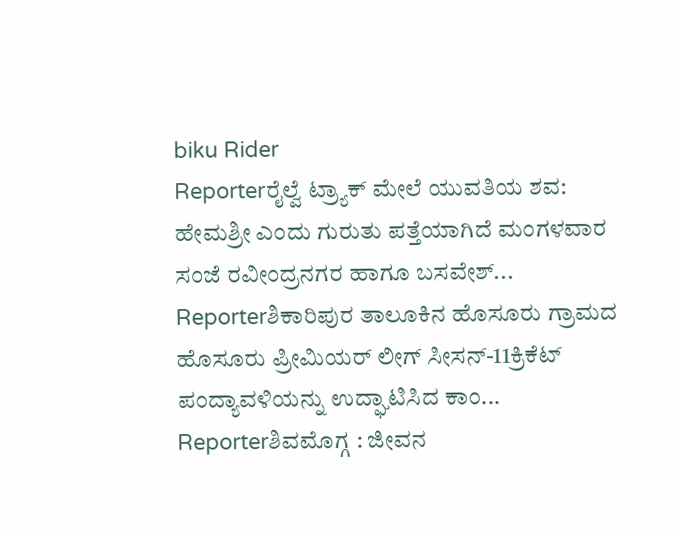biku Rider
Reporterರೈಲ್ವೆ ಟ್ರ್ಯಾಕ್ ಮೇಲೆ ಯುವತಿಯ ಶವ: ಹೇಮಶ್ರೀ ಎಂದು ಗುರುತು ಪತ್ತೆಯಾಗಿದೆ ಮಂಗಳವಾರ ಸಂಜೆ ರವೀಂದ್ರನಗರ ಹಾಗೂ ಬಸವೇಶ್...
Reporterಶಿಕಾರಿಪುರ ತಾಲೂಕಿನ ಹೊಸೂರು ಗ್ರಾಮದ ಹೊಸೂರು ಪ್ರೀಮಿಯರ್ ಲೀಗ್ ಸೀಸನ್-11ಕ್ರಿಕೆಟ್ ಪಂದ್ಯಾವಳಿಯನ್ನು ಉದ್ಘಾಟಿಸಿದ ಕಾಂ...
Reporterಶಿವಮೊಗ್ಗ : ಜೀವನ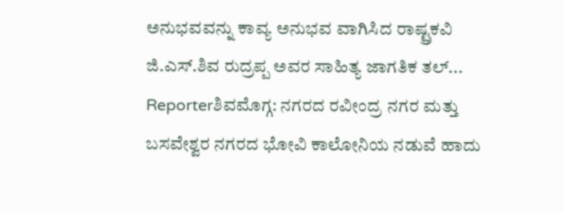ಅನುಭವವನ್ನು ಕಾವ್ಯ ಅನುಭವ ವಾಗಿಸಿದ ರಾಷ್ಟ್ರಕವಿ ಜಿ.ಎಸ್.ಶಿವ ರುದ್ರಪ್ಪ ಅವರ ಸಾಹಿತ್ಯ ಜಾಗತಿಕ ತಲ್...
Reporterಶಿವಮೊಗ್ಗ: ನಗರದ ರವೀಂದ್ರ ನಗರ ಮತ್ತು ಬಸವೇಶ್ವರ ನಗರದ ಭೋವಿ ಕಾಲೋನಿಯ ನಡುವೆ ಹಾದು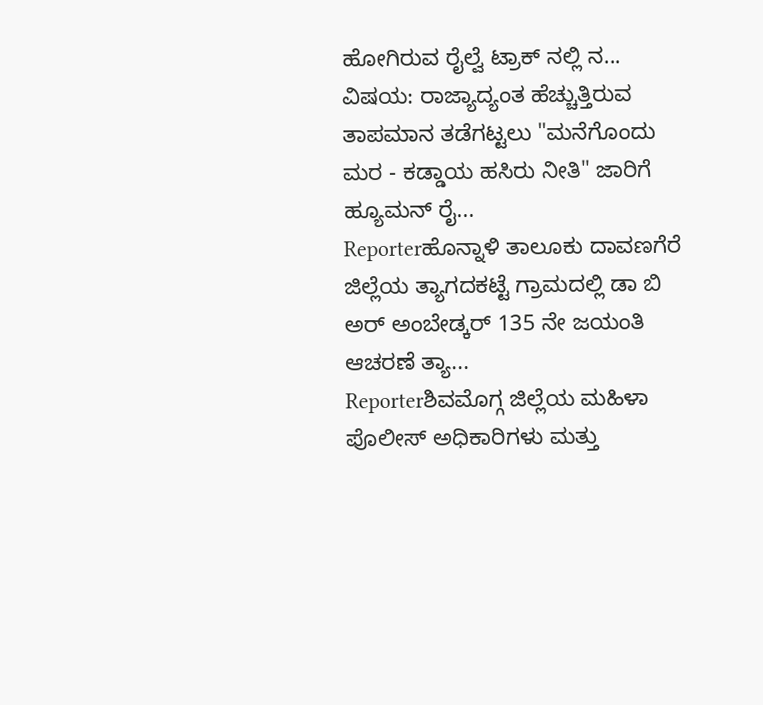ಹೋಗಿರುವ ರೈಲ್ವೆ ಟ್ರಾಕ್ ನಲ್ಲಿ ನ...
ವಿಷಯ: ರಾಜ್ಯಾದ್ಯಂತ ಹೆಚ್ಚುತ್ತಿರುವ ತಾಪಮಾನ ತಡೆಗಟ್ಟಲು "ಮನೆಗೊಂದು ಮರ - ಕಡ್ಡಾಯ ಹಸಿರು ನೀತಿ" ಜಾರಿಗೆ ಹ್ಯೂಮನ್ ರೈ...
Reporterಹೊನ್ನಾಳಿ ತಾಲೂಕು ದಾವಣಗೆರೆ ಜಿಲ್ಲೆಯ ತ್ಯಾಗದಕಟ್ಟೆ ಗ್ರಾಮದಲ್ಲಿ ಡಾ ಬಿ ಅರ್ ಅಂಬೇಡ್ಕರ್ 135 ನೇ ಜಯಂತಿ ಆಚರಣೆ ತ್ಯಾ...
Reporterಶಿವಮೊಗ್ಗ ಜಿಲ್ಲೆಯ ಮಹಿಳಾ ಪೊಲೀಸ್ ಅಧಿಕಾರಿಗಳು ಮತ್ತು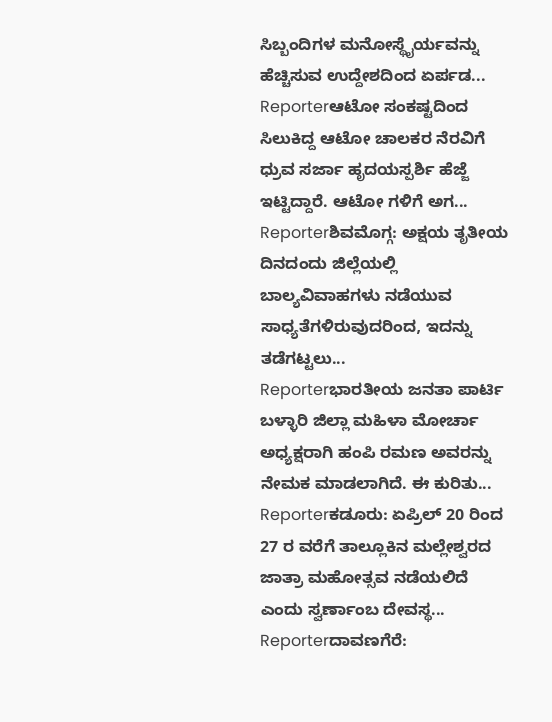ಸಿಬ್ಬಂದಿಗಳ ಮನೋಸ್ಥೈರ್ಯವನ್ನು ಹೆಚ್ಚಿಸುವ ಉದ್ದೇಶದಿಂದ ಏರ್ಪಡ...
Reporterಆಟೋ ಸಂಕಷ್ಟದಿಂದ ಸಿಲುಕಿದ್ದ ಆಟೋ ಚಾಲಕರ ನೆರವಿಗೆ ಧ್ರುವ ಸರ್ಜಾ ಹೃದಯಸ್ಪರ್ಶಿ ಹೆಜ್ಜೆ ಇಟ್ಟಿದ್ದಾರೆ. ಆಟೋ ಗಳಿಗೆ ಅಗ...
Reporterಶಿವಮೊಗ್ಗ: ಅಕ್ಷಯ ತೃತೀಯ ದಿನದಂದು ಜಿಲ್ಲೆಯಲ್ಲಿ ಬಾಲ್ಯವಿವಾಹಗಳು ನಡೆಯುವ ಸಾಧ್ಯತೆಗಳಿರುವುದರಿಂದ, ಇದನ್ನು ತಡೆಗಟ್ಟಲು...
Reporterಭಾರತೀಯ ಜನತಾ ಪಾರ್ಟಿ ಬಳ್ಳಾರಿ ಜಿಲ್ಲಾ ಮಹಿಳಾ ಮೋರ್ಚಾ ಅಧ್ಯಕ್ಷರಾಗಿ ಹಂಪಿ ರಮಣ ಅವರನ್ನು ನೇಮಕ ಮಾಡಲಾಗಿದೆ. ಈ ಕುರಿತು...
Reporterಕಡೂರು: ಏಪ್ರಿಲ್ 20 ರಿಂದ 27 ರ ವರೆಗೆ ತಾಲ್ಲೂಕಿನ ಮಲ್ಲೇಶ್ವರದ ಜಾತ್ರಾ ಮಹೋತ್ಸವ ನಡೆಯಲಿದೆ ಎಂದು ಸ್ವರ್ಣಾಂಬ ದೇವಸ್ಥ...
Reporterದಾವಣಗೆರೆ: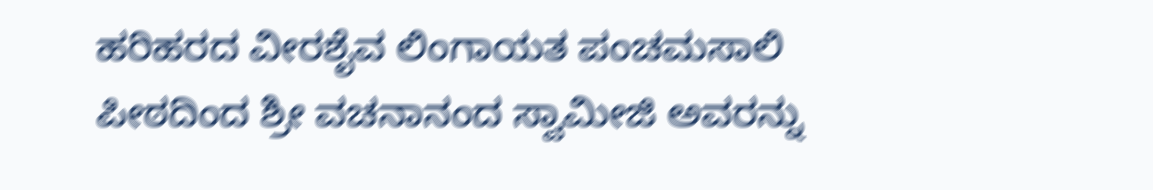ಹರಿಹರದ ವೀರಶೈವ ಲಿಂಗಾಯತ ಪಂಚಮಸಾಲಿ ಪೀಠದಿಂದ ಶ್ರೀ ವಚನಾನಂದ ಸ್ವಾಮೀಜಿ ಅವರನ್ನು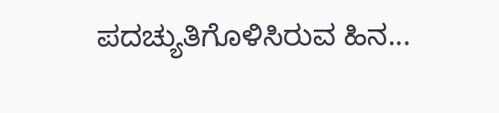ಪದಚ್ಯುತಿಗೊಳಿಸಿರುವ ಹಿನ...